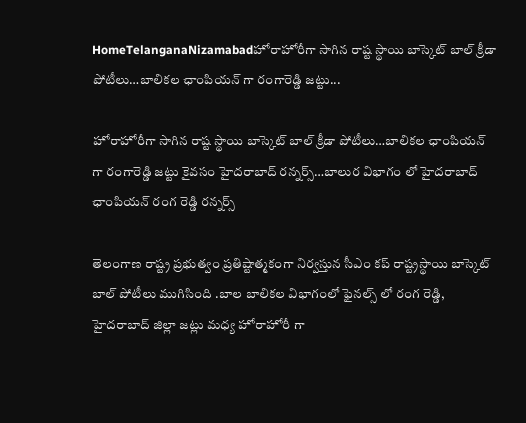HomeTelanganaNizamabadహోరాహోరీగా సాగిన రాష్ట స్థాయి బాస్కెట్ బాల్ క్రీడా పోటీలు…బాలికల ఛాంపియన్ గా రంగారెడ్డి జట్టు...

హోరాహోరీగా సాగిన రాష్ట స్థాయి బాస్కెట్ బాల్ క్రీడా పోటీలు…బాలికల ఛాంపియన్ గా రంగారెడ్డి జట్టు కైవసం హైదరాబాద్ రన్నర్స్…బాలుర విభాగం లో హైదరాబాద్ ఛాంపియన్ రంగ రెడ్డి రన్నర్స్

తెలంగాణ రాష్ట్ర ప్రభుత్వం ప్రతిష్టాత్మకంగా నిర్వస్తున సీఎం కప్ రాష్ట్రస్థాయి బాస్కెట్ బాల్ పోటీలు ముగిసింది .బాల బాలికల విభాగంలో ఫైనల్స్ లో రంగ రెడ్డి, హైదరాబాద్ జిల్లా జట్లు మధ్య హోరాహోరీ గా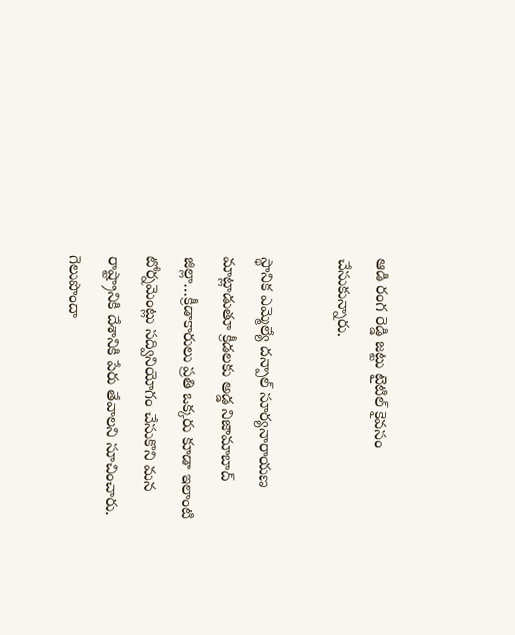ఆడి రంగ రెడ్డి జట్టు టైటిల్ కైవసం చేసుకున్నారు.

స్థానిక ఎమ్మెల్యే దన్పాల్ సూర్యనారాయణ మాట్లాడుతూ క్రీడలకు అడ్డ నిజామాబాద్ జిల్లా…క్రీడాకారులు ప్రతి ఒక్కరు కూడా ఇలాంటి టోర్నమెంట్లు సద్వినియోగం చేసుకొని మన రాష్ట్రానికి దేశానికి పేరు తేవాలని సూచించారు. గెలుపొందా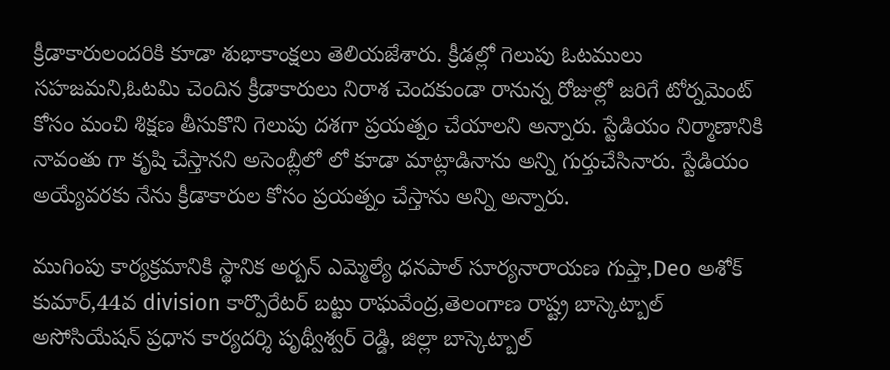క్రీడాకారులందరికి కూడా శుభాకాంక్షలు తెలియజేశారు. క్రీడల్లో గెలుపు ఓటములు సహజమని,ఓటమి చెందిన క్రీడాకారులు నిరాశ చెందకుండా రానున్న రోజుల్లో జరిగే టోర్నమెంట్ కోసం మంచి శిక్షణ తీసుకొని గెలుపు దశగా ప్రయత్నం చేయాలని అన్నారు. స్టేడియం నిర్మాణానికి నావంతు గా కృషి చేస్తానని అసెంబ్లీలో లో కూడా మాట్లాడినాను అన్ని గుర్తుచేసినారు. స్టేడియం అయ్యేవరకు నేను క్రీడాకారుల కోసం ప్రయత్నం చేస్తాను అన్ని అన్నారు.

ముగింపు కార్యక్రమానికి స్థానిక అర్బన్ ఎమ్మెల్యే ధనపాల్ సూర్యనారాయణ గుప్తా,Deo అశోక్ కుమార్,44వ division కార్పొరేటర్ బట్టు రాఘవేంద్ర,తెలంగాణ రాష్ట్ర బాస్కెట్బాల్ అసోసియేషన్ ప్రధాన కార్యదర్శి పృథ్వీశ్వర్ రెడ్డి, జిల్లా బాస్కెట్బాల్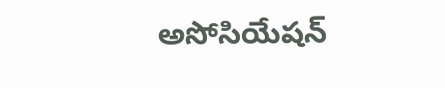అసోసియేషన్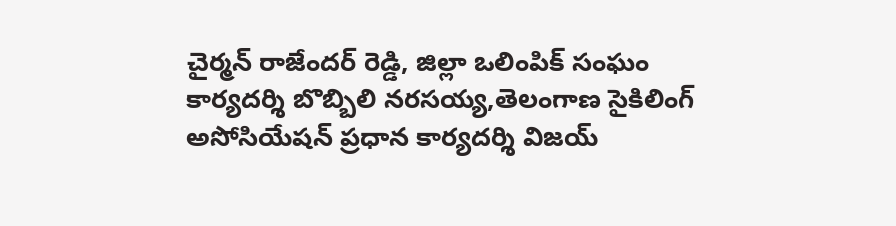చైర్మన్ రాజేందర్ రెడ్డి, జిల్లా ఒలింపిక్ సంఘం కార్యదర్శి బొబ్బిలి నరసయ్య,తెలంగాణ సైకిలింగ్ అసోసియేషన్ ప్రధాన కార్యదర్శి విజయ్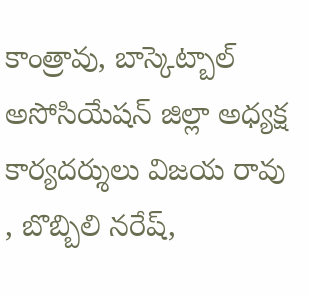కాంత్రావు, బాస్కెట్బాల్ అసోసియేషన్ జిల్లా అధ్యక్ష కార్యదర్శులు విజయ రావు , బొబ్బిలి నరేష్,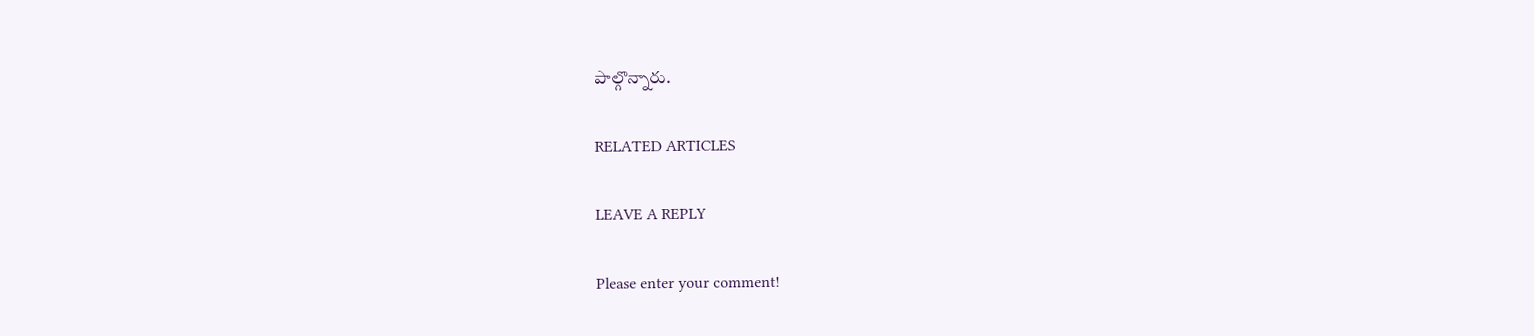పాల్గొన్నారు.

RELATED ARTICLES

LEAVE A REPLY

Please enter your comment!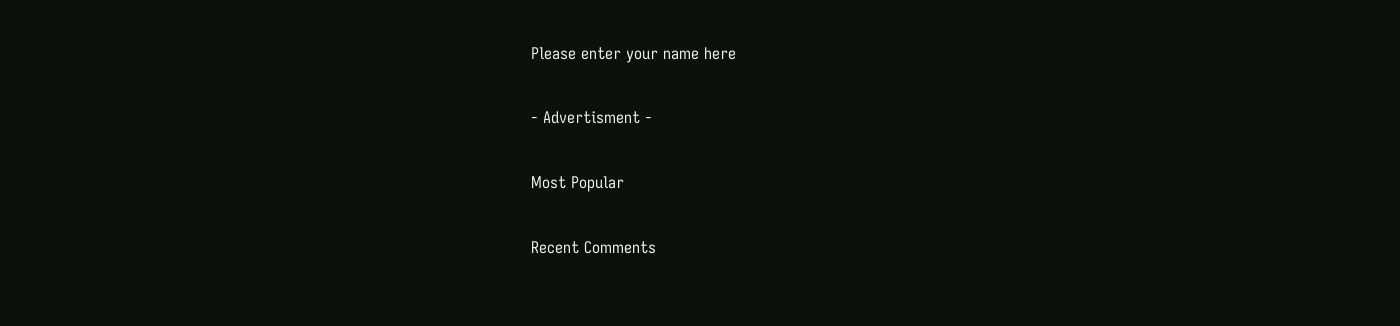Please enter your name here

- Advertisment -

Most Popular

Recent Comments